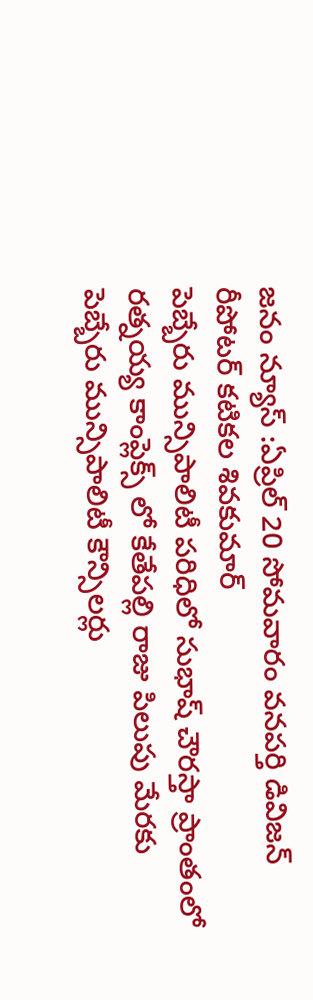జనం న్యూస్ :ఏప్రిల్ 20 సోమవారం వనపర్తి డివిజన్ రీపోటర్ కటికల శివకుమార్
పెబ్బేరు మున్సిపాలిటీ పరిధిలో సుభాష్ చౌరస్తా ప్రాంతంలో రత్నయ్య కాంప్లెక్స్ లో కేతేపల్లి రాజు పిలుపు మేరకు పెబ్బేరు మున్సిపాలిటీ కౌన్సిలర్లు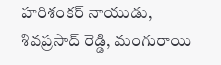హరిశంకర్ నాయుడు, శివప్రసాద్ రెడ్డి, మంగురాయి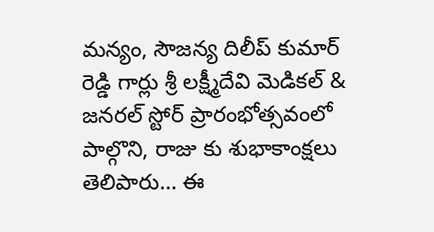మన్యం, సౌజన్య దిలీప్ కుమార్ రెడ్డి గార్లు శ్రీ లక్ష్మీదేవి మెడికల్ & జనరల్ స్టోర్ ప్రారంభోత్సవంలో పాల్గొని, రాజు కు శుభాకాంక్షలు తెలిపారు… ఈ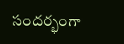సందర్భంగా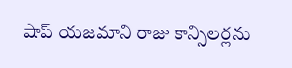షాప్ యజమాని రాజు కాన్సిలర్లను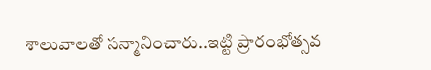శాలువాలతో సన్మానించారు..ఇట్టి ప్రారంభోత్సవ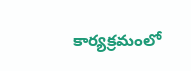కార్యక్రమంలో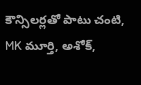కౌన్సిలర్లతో పాటు చంటి, MK మూర్తి, అశోక్,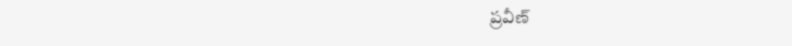ప్రవీణ్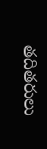తదితరులు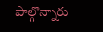పాల్గొన్నారు